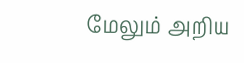மேலும் அறிய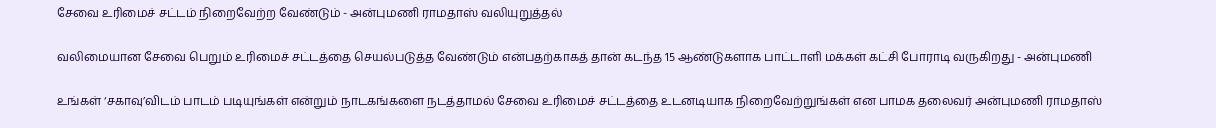சேவை உரிமைச் சட்டம் நிறைவேற்ற வேண்டும் - அன்புமணி ராமதாஸ் வலியுறுத்தல்

வலிமையான சேவை பெறும் உரிமைச் சட்டத்தை செயல்படுத்த வேண்டும் என்பதற்காகத் தான் கடந்த 15 ஆண்டுகளாக பாட்டாளி மக்கள் கட்சி போராடி வருகிறது - அன்புமணி

உங்கள் ‘சகாவு’விடம் பாடம் படியுங்கள் என்றும் நாடகங்களை நடத்தாமல் சேவை உரிமைச் சட்டத்தை உடனடியாக நிறைவேற்றுங்கள் என பாமக தலைவர் அன்புமணி ராமதாஸ்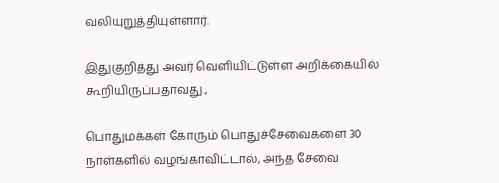வலியுறுத்தியுள்ளார்.

இதுகுறித்து அவர் வெளியிட்டுள்ள அறிக்கையில் கூறியிருப்பதாவது.,

பொதுமக்கள் கோரும் பொதுச்சேவைகளை 30 நாள்களில் வழங்காவிட்டால், அந்த சேவை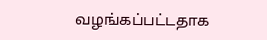வழங்கப்பட்டதாக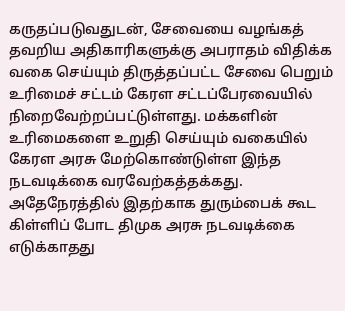கருதப்படுவதுடன், சேவையை வழங்கத் தவறிய அதிகாரிகளுக்கு அபராதம் விதிக்க வகை செய்யும் திருத்தப்பட்ட சேவை பெறும் உரிமைச் சட்டம் கேரள சட்டப்பேரவையில் நிறைவேற்றப்பட்டுள்ளது. மக்களின் உரிமைகளை உறுதி செய்யும் வகையில் கேரள அரசு மேற்கொண்டுள்ள இந்த நடவடிக்கை வரவேற்கத்தக்கது. அதேநேரத்தில் இதற்காக துரும்பைக் கூட கிள்ளிப் போட திமுக அரசு நடவடிக்கை எடுக்காதது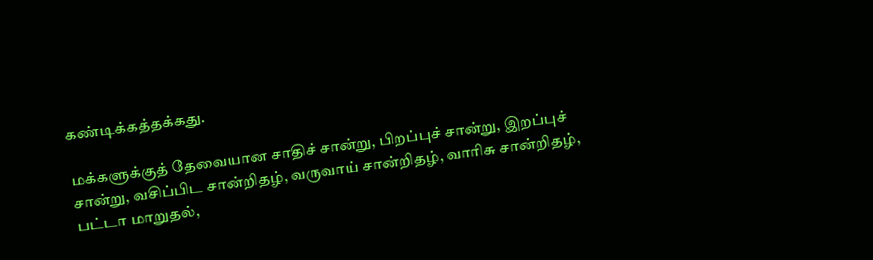கண்டிக்கத்தக்கது.

மக்களுக்குத் தேவையான சாதிச் சான்று, பிறப்புச் சான்று, இறப்புச் சான்று, வசிப்பிட சான்றிதழ், வருவாய் சான்றிதழ், வாரிசு சான்றிதழ், பட்டா மாறுதல்,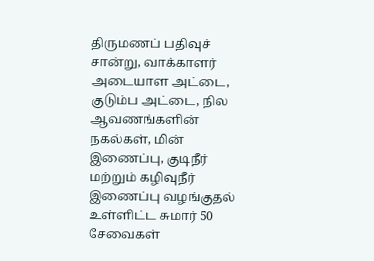திருமணப் பதிவுச் சான்று, வாக்காளர் அடையாள அட்டை, குடும்ப அட்டை, நில ஆவணங்களின் நகல்கள், மின் இணைப்பு, குடிநீர் மற்றும் கழிவுநீர் இணைப்பு வழங்குதல் உள்ளிட்ட சுமார் 50 சேவைகள்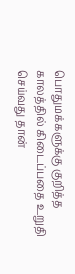பொதுமக்களுக்கு குறித்த காலத்தில் கிடைப்பதை உறுதி செய்வது தான்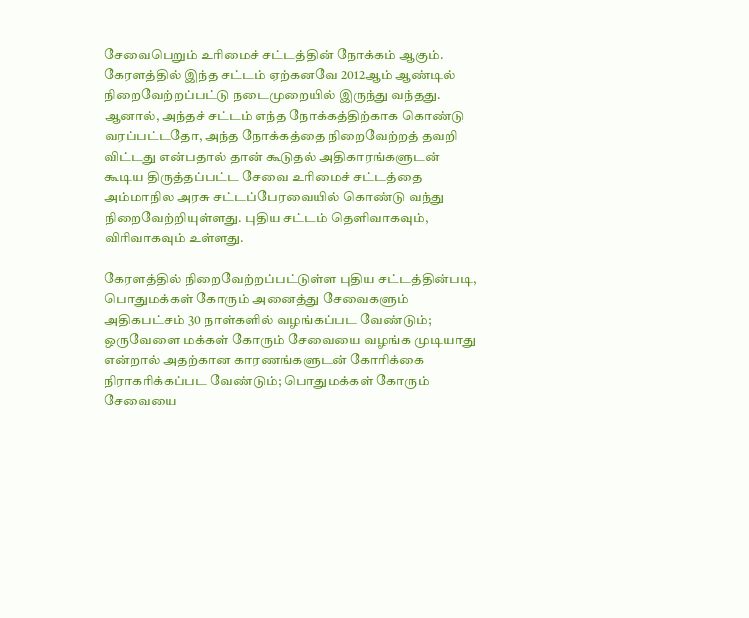சேவைபெறும் உரிமைச் சட்டத்தின் நோக்கம் ஆகும். கேரளத்தில் இந்த சட்டம் ஏற்கனவே 2012ஆம் ஆண்டில் நிறைவேற்றப்பட்டு நடைமுறையில் இருந்து வந்தது. ஆனால், அந்தச் சட்டம் எந்த நோக்கத்திற்காக கொண்டு வரப்பட்டதோ, அந்த நோக்கத்தை நிறைவேற்றத் தவறி விட்டது என்பதால் தான் கூடுதல் அதிகாரங்களுடன் கூடிய திருத்தப்பட்ட சேவை உரிமைச் சட்டத்தை அம்மாநில அரசு சட்டப்பேரவையில் கொண்டு வந்து நிறைவேற்றியுள்ளது. புதிய சட்டம் தெளிவாகவும், விரிவாகவும் உள்ளது.

கேரளத்தில் நிறைவேற்றப்பட்டுள்ள புதிய சட்டத்தின்படி, பொதுமக்கள் கோரும் அனைத்து சேவைகளும் அதிகபட்சம் 30 நாள்களில் வழங்கப்பட வேண்டும்; ஒருவேளை மக்கள் கோரும் சேவையை வழங்க முடியாது என்றால் அதற்கான காரணங்களுடன் கோரிக்கை நிராகரிக்கப்பட வேண்டும்; பொதுமக்கள் கோரும் சேவையை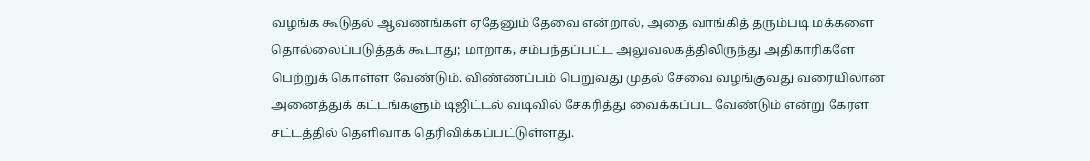வழங்க கூடுதல் ஆவணங்கள் ஏதேனும் தேவை என்றால், அதை வாங்கித் தரும்படி மக்களை தொல்லைப்படுத்தக் கூடாது; மாறாக, சம்பந்தப்பட்ட அலுவலகத்திலிருந்து அதிகாரிகளே பெற்றுக் கொள்ள வேண்டும். விண்ணப்பம் பெறுவது முதல் சேவை வழங்குவது வரையிலான அனைத்துக் கட்டங்களும் டிஜிட்டல் வடிவில் சேகரித்து வைக்கப்பட வேண்டும் என்று கேரள சட்டத்தில் தெளிவாக தெரிவிக்கப்பட்டுள்ளது.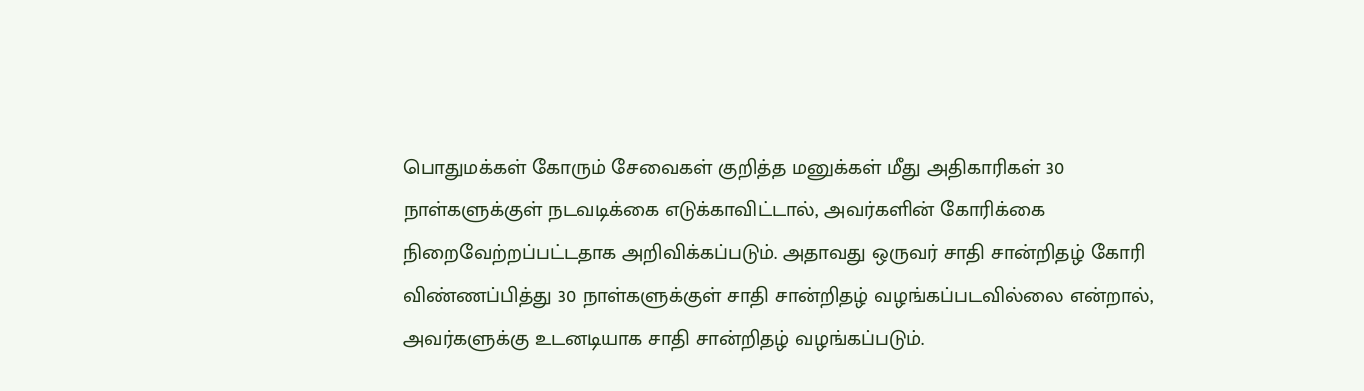பொதுமக்கள் கோரும் சேவைகள் குறித்த மனுக்கள் மீது அதிகாரிகள் 30 நாள்களுக்குள் நடவடிக்கை எடுக்காவிட்டால், அவர்களின் கோரிக்கை நிறைவேற்றப்பட்டதாக அறிவிக்கப்படும். அதாவது ஒருவர் சாதி சான்றிதழ் கோரி விண்ணப்பித்து 30 நாள்களுக்குள் சாதி சான்றிதழ் வழங்கப்படவில்லை என்றால், அவர்களுக்கு உடனடியாக சாதி சான்றிதழ் வழங்கப்படும்.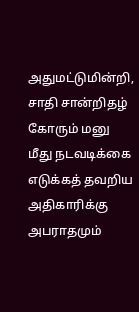அதுமட்டுமின்றி, சாதி சான்றிதழ் கோரும் மனு மீது நடவடிக்கை எடுக்கத் தவறிய அதிகாரிக்கு அபராதமும்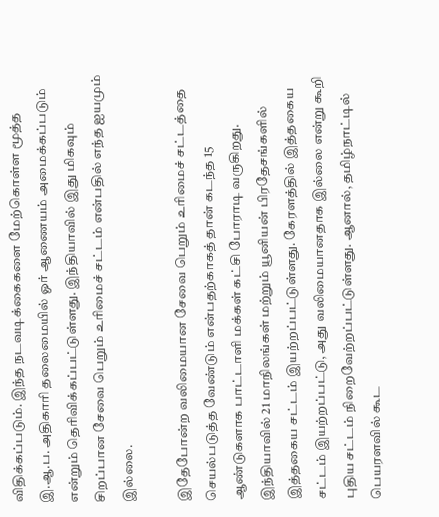விதிக்கப்படும். இந்த நடவடிக்கைகளை மேற்கொள்ள மூத்த இ.ஆ.ப. அதிகாரி தலைமையில் ஓர் ஆணையம் அமைக்கப்படும் என்றும் தெரிவிக்கப்பட்டுள்ளது. இந்தியாவில் இது மிகவும் சிறப்பான சேவை பெறும் உரிமைச் சட்டம் என்பதில் எந்த ஐயமும் இல்லை.

இதேபோன்ற வலிமையான சேவை பெறும் உரிமைச் சட்டத்தை செயல்படுத்த வேண்டும் என்பதற்காகத் தான் கடந்த 15 ஆண்டுகளாக பாட்டாளி மக்கள் கட்சி போராடி வருகிறது. இந்தியாவில் 21 மாநிலங்கள் மற்றும் யூனியன் பிரதேசங்களில் இத்தகைய சட்டம் இயற்றப்பட்டுள்ளது. கேரளத்தில் இத்தகைய சட்டம் இயற்றப்பட்டு, அது வலிமையானதாக இல்லை என்று கூறி புதிய சட்டம் நிறைவேற்றப்பட்டுள்ளது. ஆனால், தமிழ்நாட்டில் பெயரளவில் கூட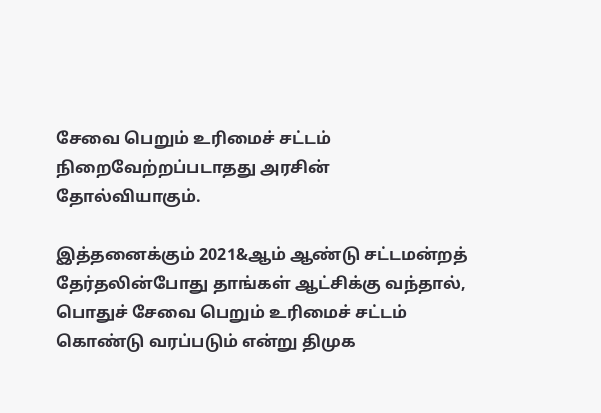சேவை பெறும் உரிமைச் சட்டம் நிறைவேற்றப்படாதது அரசின் தோல்வியாகும்.

இத்தனைக்கும் 2021&ஆம் ஆண்டு சட்டமன்றத் தேர்தலின்போது தாங்கள் ஆட்சிக்கு வந்தால், பொதுச் சேவை பெறும் உரிமைச் சட்டம் கொண்டு வரப்படும் என்று திமுக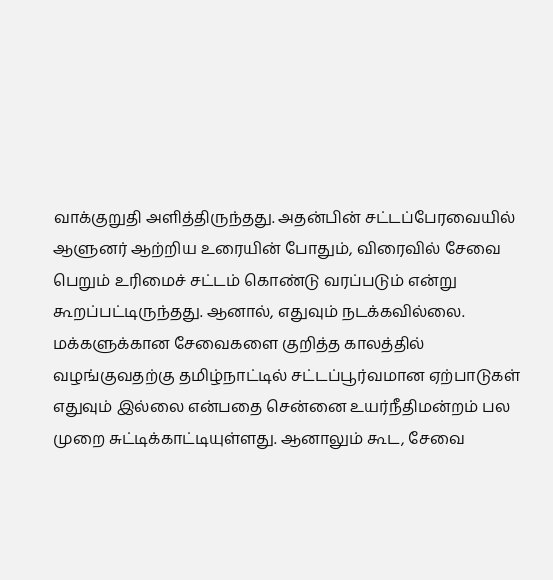வாக்குறுதி அளித்திருந்தது. அதன்பின் சட்டப்பேரவையில் ஆளுனர் ஆற்றிய உரையின் போதும், விரைவில் சேவை பெறும் உரிமைச் சட்டம் கொண்டு வரப்படும் என்று கூறப்பட்டிருந்தது. ஆனால், எதுவும் நடக்கவில்லை. மக்களுக்கான சேவைகளை குறித்த காலத்தில் வழங்குவதற்கு தமிழ்நாட்டில் சட்டப்பூர்வமான ஏற்பாடுகள் எதுவும் இல்லை என்பதை சென்னை உயர்நீதிமன்றம் பல முறை சுட்டிக்காட்டியுள்ளது. ஆனாலும் கூட, சேவை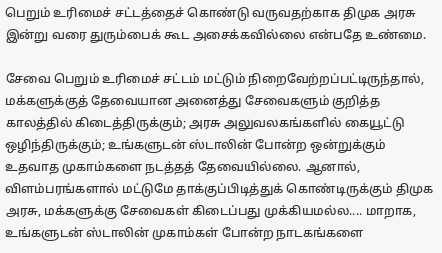பெறும் உரிமைச் சட்டத்தைச் கொண்டு வருவதற்காக திமுக அரசு இன்று வரை துரும்பைக் கூட அசைக்கவில்லை என்பதே உண்மை.

சேவை பெறும் உரிமைச் சட்டம் மட்டும் நிறைவேற்றப்பட்டிருந்தால், மக்களுக்குத் தேவையான அனைத்து சேவைகளும் குறித்த காலத்தில் கிடைத்திருக்கும்; அரசு அலுவலகங்களில் கையூட்டு ஒழிந்திருக்கும்; உங்களுடன் ஸ்டாலின் போன்ற ஒன்றுக்கும் உதவாத முகாம்களை நடத்தத் தேவையில்லை. ஆனால், விளம்பரங்களால் மட்டுமே தாக்குப்பிடித்துக் கொண்டிருக்கும் திமுக அரசு, மக்களுக்கு சேவைகள் கிடைப்பது முக்கியமல்ல.... மாறாக, உங்களுடன் ஸ்டாலின் முகாம்கள் போன்ற நாடகங்களை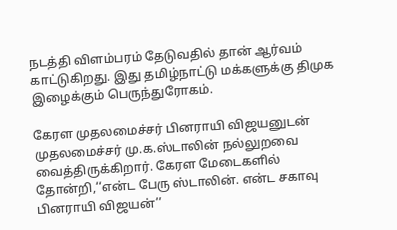நடத்தி விளம்பரம் தேடுவதில் தான் ஆர்வம் காட்டுகிறது. இது தமிழ்நாட்டு மக்களுக்கு திமுக இழைக்கும் பெருந்துரோகம்.

கேரள முதலமைச்சர் பினராயி விஜயனுடன் முதலமைச்சர் மு.க.ஸ்டாலின் நல்லுறவை வைத்திருக்கிறார். கேரள மேடைகளில் தோன்றி,‘‘என்ட பேரு ஸ்டாலின். என்ட சகாவு பினராயி விஜயன்’’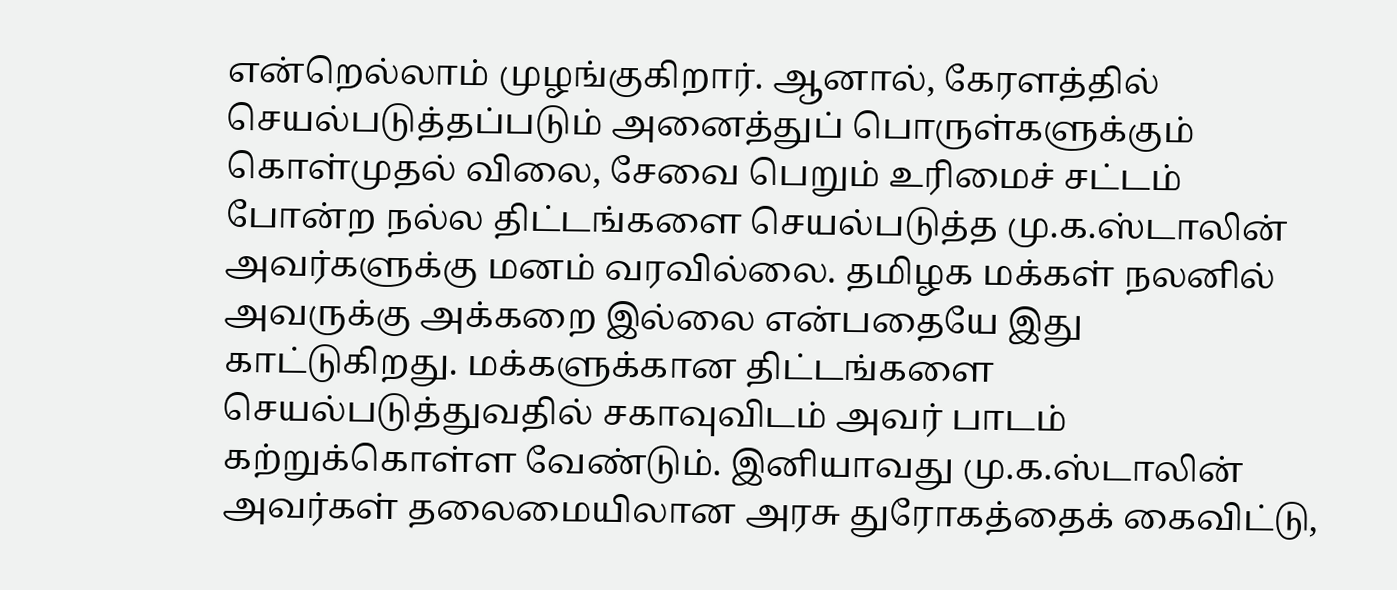என்றெல்லாம் முழங்குகிறார். ஆனால், கேரளத்தில் செயல்படுத்தப்படும் அனைத்துப் பொருள்களுக்கும் கொள்முதல் விலை, சேவை பெறும் உரிமைச் சட்டம் போன்ற நல்ல திட்டங்களை செயல்படுத்த மு.க.ஸ்டாலின் அவர்களுக்கு மனம் வரவில்லை. தமிழக மக்கள் நலனில் அவருக்கு அக்கறை இல்லை என்பதையே இது காட்டுகிறது. மக்களுக்கான திட்டங்களை செயல்படுத்துவதில் சகாவுவிடம் அவர் பாடம் கற்றுக்கொள்ள வேண்டும். இனியாவது மு.க.ஸ்டாலின் அவர்கள் தலைமையிலான அரசு துரோகத்தைக் கைவிட்டு,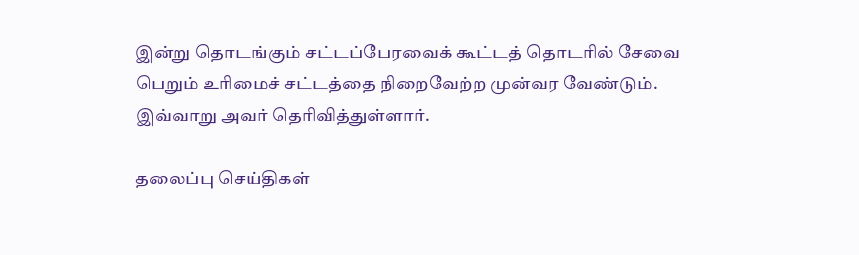இன்று தொடங்கும் சட்டப்பேரவைக் கூட்டத் தொடரில் சேவை பெறும் உரிமைச் சட்டத்தை நிறைவேற்ற முன்வர வேண்டும். இவ்வாறு அவர் தெரிவித்துள்ளார்.

தலைப்பு செய்திகள்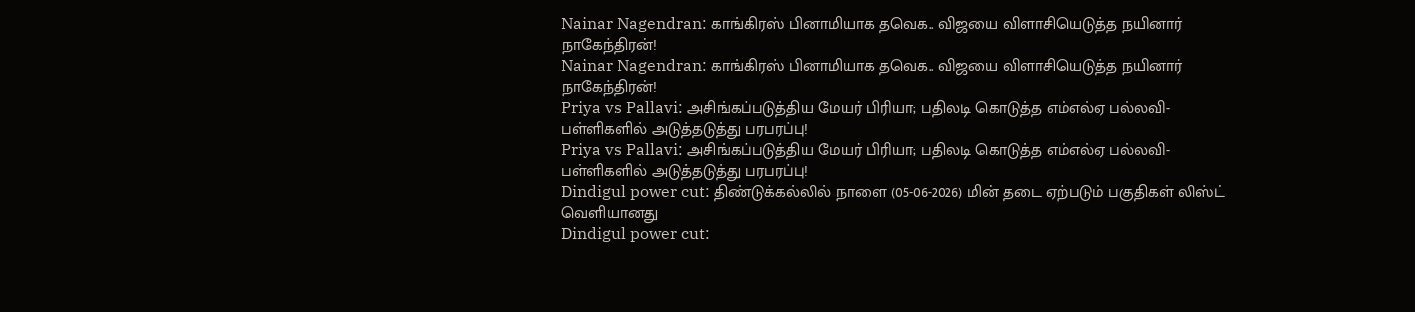Nainar Nagendran: காங்கிரஸ் பினாமியாக தவெக.. விஜயை விளாசியெடுத்த நயினார் நாகேந்திரன்!
Nainar Nagendran: காங்கிரஸ் பினாமியாக தவெக.. விஜயை விளாசியெடுத்த நயினார் நாகேந்திரன்!
Priya vs Pallavi: அசிங்கப்படுத்திய மேயர் பிரியா; பதிலடி கொடுத்த எம்எல்ஏ பல்லவி- பள்ளிகளில் அடுத்தடுத்து பரபரப்பு!
Priya vs Pallavi: அசிங்கப்படுத்திய மேயர் பிரியா; பதிலடி கொடுத்த எம்எல்ஏ பல்லவி- பள்ளிகளில் அடுத்தடுத்து பரபரப்பு!
Dindigul power cut: திண்டுக்கல்லில் நாளை (05-06-2026) மின் தடை ஏற்படும் பகுதிகள் லிஸ்ட் வெளியானது
Dindigul power cut: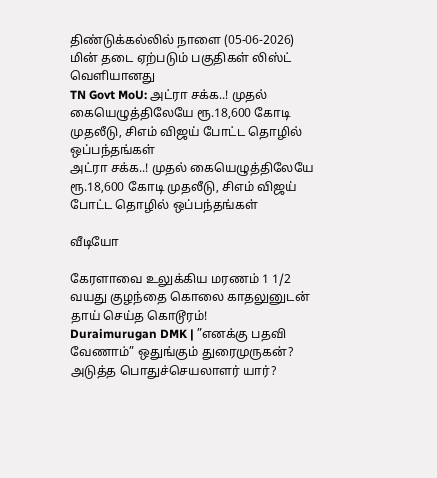திண்டுக்கல்லில் நாளை (05-06-2026) மின் தடை ஏற்படும் பகுதிகள் லிஸ்ட் வெளியானது
TN Govt MoU: அட்ரா சக்க..! முதல் கையெழுத்திலேயே ரூ.18,600 கோடி முதலீடு, சிஎம் விஜய் போட்ட தொழில் ஒப்பந்தங்கள்
அட்ரா சக்க..! முதல் கையெழுத்திலேயே ரூ.18,600 கோடி முதலீடு, சிஎம் விஜய் போட்ட தொழில் ஒப்பந்தங்கள்

வீடியோ

கேரளாவை உலுக்கிய மரணம் 1 1/2 வயது குழந்தை கொலை காதலுனுடன் தாய் செய்த கொடூரம்!
Duraimurugan DMK | ”எனக்கு பதவி வேணாம்” ஒதுங்கும் துரைமுருகன்? அடுத்த பொதுச்செயலாளர் யார்?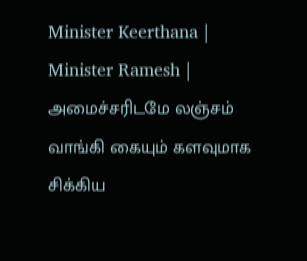Minister Keerthana |
Minister Ramesh | அமைச்சரிடமே லஞ்சம் வாங்கி கையும் களவுமாக சிக்கிய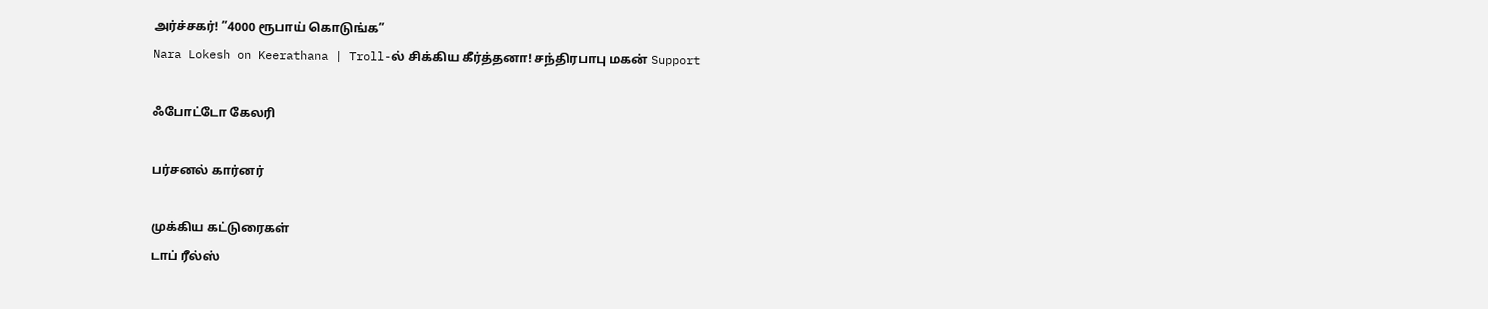அர்ச்சகர்! ”4000 ரூபாய் கொடுங்க”
Nara Lokesh on Keerathana | Troll-ல் சிக்கிய கீர்த்தனா! சந்திரபாபு மகன் Support

ஃபோட்டோ கேலரி

பர்சனல் கார்னர்

முக்கிய கட்டுரைகள்
டாப் ரீல்ஸ்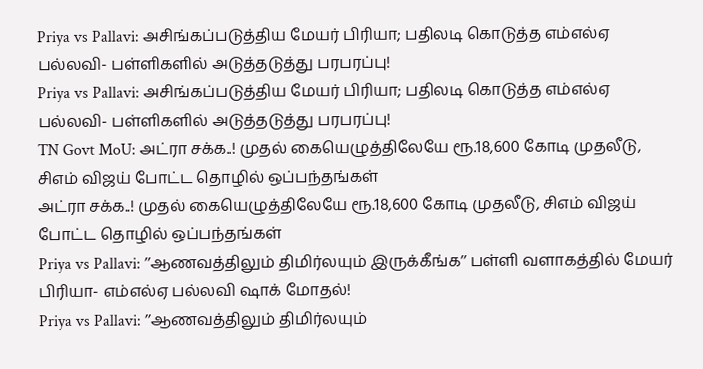Priya vs Pallavi: அசிங்கப்படுத்திய மேயர் பிரியா; பதிலடி கொடுத்த எம்எல்ஏ பல்லவி- பள்ளிகளில் அடுத்தடுத்து பரபரப்பு!
Priya vs Pallavi: அசிங்கப்படுத்திய மேயர் பிரியா; பதிலடி கொடுத்த எம்எல்ஏ பல்லவி- பள்ளிகளில் அடுத்தடுத்து பரபரப்பு!
TN Govt MoU: அட்ரா சக்க..! முதல் கையெழுத்திலேயே ரூ.18,600 கோடி முதலீடு, சிஎம் விஜய் போட்ட தொழில் ஒப்பந்தங்கள்
அட்ரா சக்க..! முதல் கையெழுத்திலேயே ரூ.18,600 கோடி முதலீடு, சிஎம் விஜய் போட்ட தொழில் ஒப்பந்தங்கள்
Priya vs Pallavi: ’’ஆணவத்திலும் திமிர்லயும் இருக்கீங்க’’ பள்ளி வளாகத்தில் மேயர் பிரியா- எம்எல்ஏ பல்லவி ஷாக் மோதல்!
Priya vs Pallavi: ’’ஆணவத்திலும் திமிர்லயும்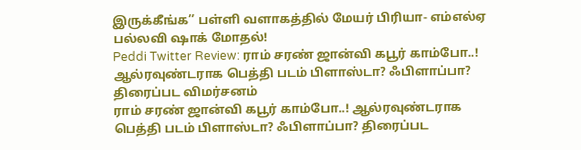இருக்கீங்க’’ பள்ளி வளாகத்தில் மேயர் பிரியா- எம்எல்ஏ பல்லவி ஷாக் மோதல்!
Peddi Twitter Review: ராம் சரண் ஜான்வி கபூர் காம்போ..! ஆல்ரவுண்டராக பெத்தி படம் பிளாஸ்டா? ஃபிளாப்பா? திரைப்பட விமர்சனம்
ராம் சரண் ஜான்வி கபூர் காம்போ..! ஆல்ரவுண்டராக பெத்தி படம் பிளாஸ்டா? ஃபிளாப்பா? திரைப்பட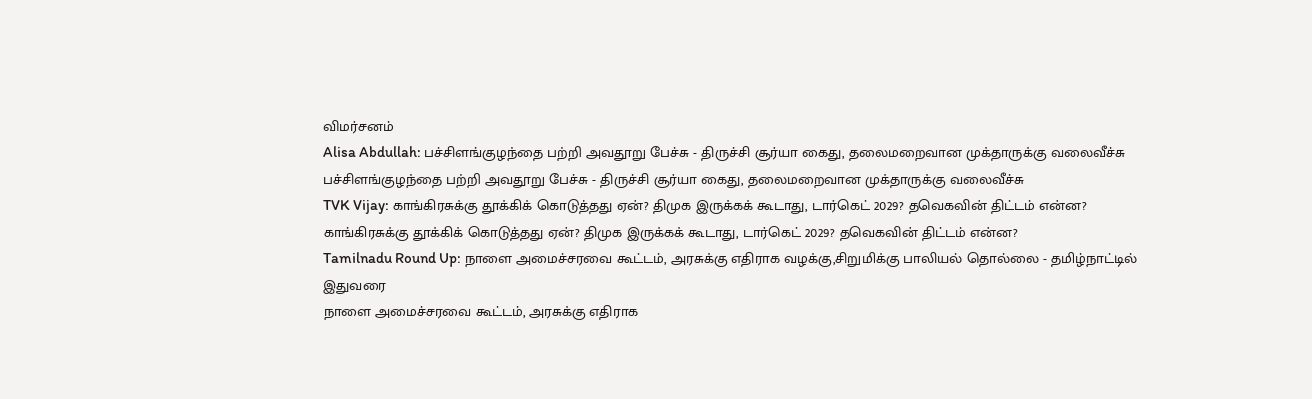விமர்சனம்
Alisa Abdullah: பச்சிளங்குழந்தை பற்றி அவதூறு பேச்சு - திருச்சி சூர்யா கைது, தலைமறைவான முக்தாருக்கு வலைவீச்சு
பச்சிளங்குழந்தை பற்றி அவதூறு பேச்சு - திருச்சி சூர்யா கைது, தலைமறைவான முக்தாருக்கு வலைவீச்சு
TVK Vijay: காங்கிரசுக்கு தூக்கிக் கொடுத்தது ஏன்? திமுக இருக்கக் கூடாது, டார்கெட் 2029? தவெகவின் திட்டம் என்ன?
காங்கிரசுக்கு தூக்கிக் கொடுத்தது ஏன்? திமுக இருக்கக் கூடாது, டார்கெட் 2029? தவெகவின் திட்டம் என்ன?
Tamilnadu Round Up: நாளை அமைச்சரவை கூட்டம், அரசுக்கு எதிராக வழக்கு,சிறுமிக்கு பாலியல் தொல்லை - தமிழ்நாட்டில் இதுவரை
நாளை அமைச்சரவை கூட்டம், அரசுக்கு எதிராக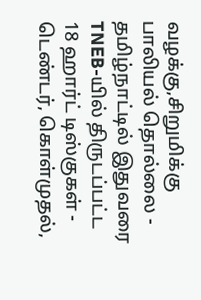வழக்கு,சிறுமிக்கு பாலியல் தொல்லை - தமிழ்நாட்டில் இதுவரை
TNEB-யில் திருடப்பட்ட 18 ஹார்ட் டிஸ்குகள் - டெண்டர், கொள்முதல்,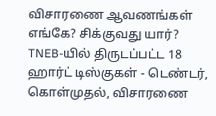விசாரணை ஆவணங்கள் எங்கே? சிக்குவது யார்?
TNEB-யில் திருடப்பட்ட 18 ஹார்ட் டிஸ்குகள் - டெண்டர், கொள்முதல், விசாரணை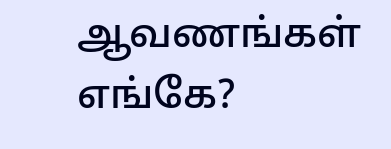ஆவணங்கள் எங்கே?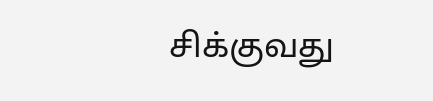சிக்குவது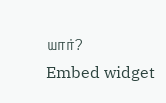யார்?
Embed widget